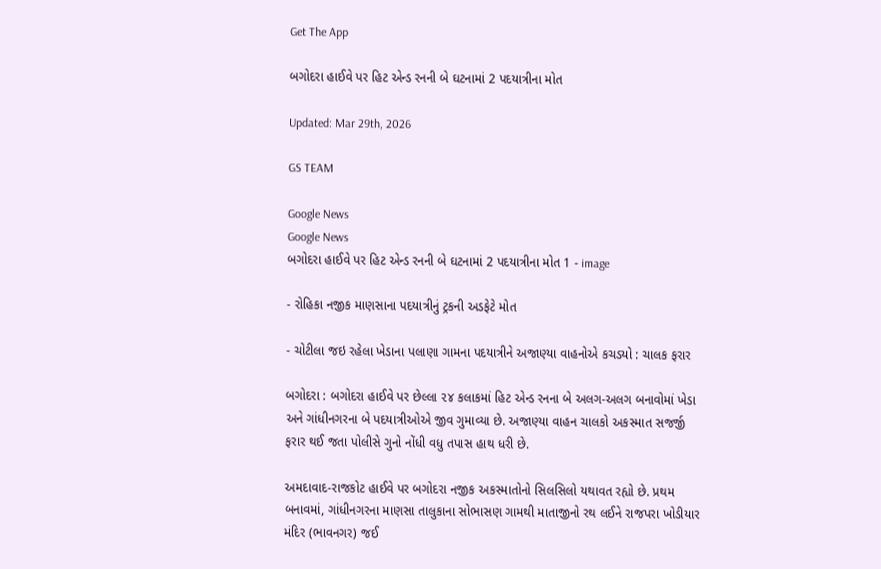Get The App

બગોદરા હાઈવે પર હિટ એન્ડ રનની બે ઘટનામાં 2 પદયાત્રીના મોત

Updated: Mar 29th, 2026

GS TEAM

Google News
Google News
બગોદરા હાઈવે પર હિટ એન્ડ રનની બે ઘટનામાં 2 પદયાત્રીના મોત 1 - image

- રોહિકા નજીક માણસાના પદયાત્રીનું ટ્રકની અડફેટે મોત

- ચોટીલા જઇ રહેલા ખેડાના પલાણા ગામના પદયાત્રીને અજાણ્યા વાહનોએ કચડયો : ચાલક ફરાર

બગોદરા : બગોદરા હાઈવે પર છેલ્લા ૨૪ કલાકમાં હિટ એન્ડ રનના બે અલગ-અલગ બનાવોમાં ખેડા અને ગાંધીનગરના બે પદયાત્રીઓએ જીવ ગુમાવ્યા છે. અજાણ્યા વાહન ચાલકો અકસ્માત સજર્જી ફરાર થઈ જતા પોલીસે ગુનો નોંધી વધુ તપાસ હાથ ધરી છે.

અમદાવાદ-રાજકોટ હાઈવે પર બગોદરા નજીક અકસ્માતોનો સિલસિલો યથાવત રહ્યો છે. પ્રથમ બનાવમાં, ગાંધીનગરના માણસા તાલુકાના સોભાસણ ગામથી માતાજીનો રથ લઈને રાજપરા ખોડીયાર મંદિર (ભાવનગર) જઈ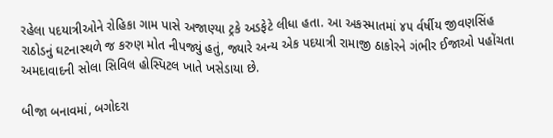રહેલા પદયાત્રીઓને રોહિકા ગામ પાસે અજાણ્યા ટ્રકે અડફેટે લીધા હતા. આ અકસ્માતમાં ૪૫ ર્વર્ષીય જીવણસિંહ રાઠોડનું ઘટનાસ્થળે જ કરુણ મોત નીપજ્યું હતું, જ્યારે અન્ય એક પદયાત્રી રામાજી ઠાકોરને ગંભીર ઈજાઓ પહોંચતા અમદાવાદની સોલા સિવિલ હોસ્પિટલ ખાતે ખસેડાયા છે.

બીજા બનાવમાં, બગોદરા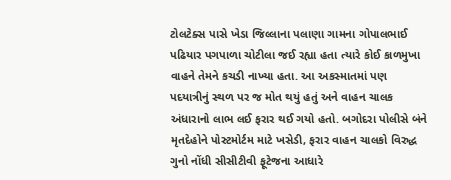ટોલટેક્સ પાસે ખેડા જિલ્લાના પલાણા ગામના ગોપાલભાઈ પઢિયાર પગપાળા ચોટીલા જઈ રહ્યા હતા ત્યારે કોઈ કાળમુખા વાહને તેમને કચડી નાખ્યા હતા. આ અકસ્માતમાં પણ પદયાત્રીનું સ્થળ પર જ મોત થયું હતું અને વાહન ચાલક અંધારાનો લાભ લઈ ફરાર થઈ ગયો હતો. બગોદરા પોલીસે બંને મૃતદેહોને પોસ્ટમોર્ટમ માટે ખસેડી, ફરાર વાહન ચાલકો વિરુદ્ધ ગુનો નોંધી સીસીટીવી ફૂટેજના આધારે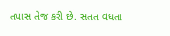તપાસ તેજ કરી છે. સતત વધતા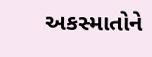અકસ્માતોને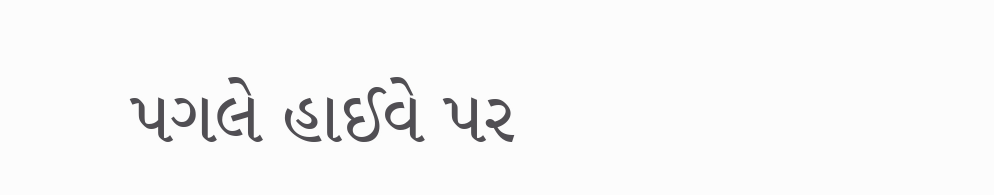પગલે હાઈવે પર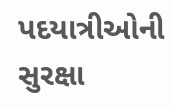પદયાત્રીઓની સુરક્ષા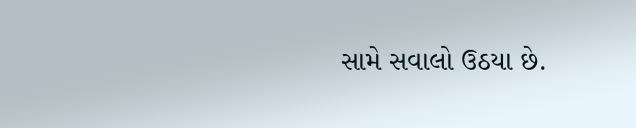સામે સવાલો ઉઠયા છે.